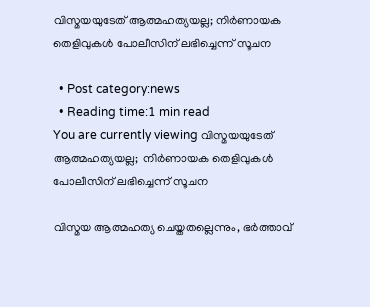വിസ്മയയുടേത് ആത്മഹത്യയല്ല; നിര്‍ണായക തെളിവുകള്‍ പോലീസിന് ലഭിച്ചെന്ന് സൂചന

  • Post category:news
  • Reading time:1 min read
You are currently viewing വിസ്മയയുടേത് ആത്മഹത്യയല്ല;  നിര്‍ണായക തെളിവുകള്‍ പോലീസിന് ലഭിച്ചെന്ന് സൂചന

വിസ്മയ ആത്മഹത്യ ചെയ്തതല്ലെന്നും, ഭര്‍ത്താവ്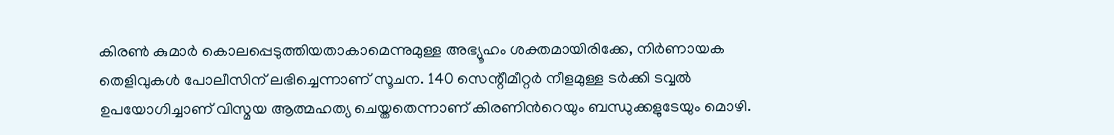കിരണ്‍ കുമാര്‍ കൊലപ്പെടുത്തിയതാകാമെന്നുമുള്ള അഭ്യൂഹം ശക്തമായിരിക്കേ, നിര്‍ണായക തെളിവുകള്‍ പോലീസിന് ലഭിച്ചെന്നാണ് സൂചന. 140 സെന്റീമീറ്റര്‍ നീളമുള്ള ടര്‍ക്കി ടവ്വല്‍ ഉപയോഗിച്ചാണ് വിസ്മയ ആത്മഹത്യ ചെയ്തതെന്നാണ് കിരണിന്‍റെയും ബന്ധുക്കളുടേയും മൊഴി.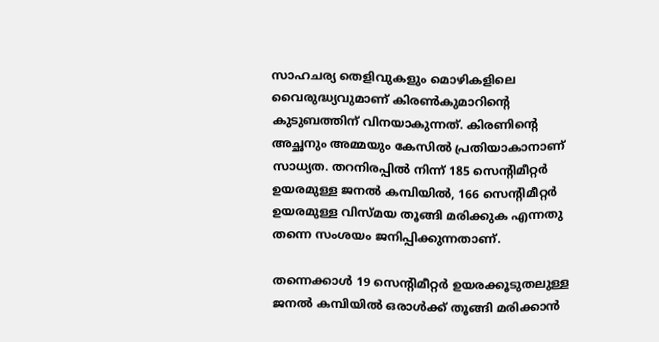സാഹചര്യ തെളിവുകളും മൊഴികളിലെ വൈരുദ്ധ്യവുമാണ് കിരണ്‍കുമാറിന്‍റെ കുടുബത്തിന് വിനയാകുന്നത്. കിരണിന്‍റെ അച്ഛനും അമ്മയും കേസില്‍ പ്രതിയാകാനാണ് സാധ്യത. തറനിരപ്പില്‍ നിന്ന് 185 സെന്റിമീറ്റര്‍ ഉയരമുള്ള ജനല്‍ കമ്പിയില്‍, 166 സെന്റിമീറ്റര്‍ ഉയരമുള്ള വിസ്മയ തൂങ്ങി മരിക്കുക എന്നതു തന്നെ സംശയം ജനിപ്പിക്കുന്നതാണ്.

തന്നെക്കാള്‍ 19 സെന്റിമീറ്റര്‍ ഉയരക്കൂടുതലുള്ള ജനല്‍ കമ്പിയില്‍ ഒരാള്‍ക്ക് തൂങ്ങി മരിക്കാന്‍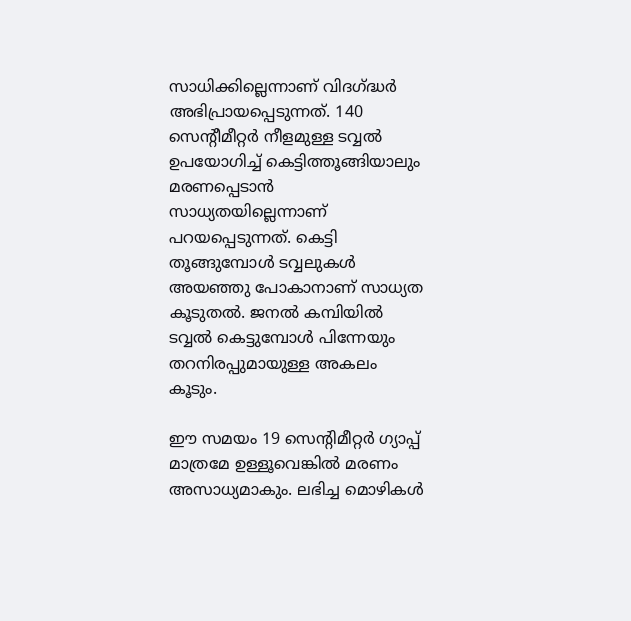സാധിക്കില്ലെന്നാണ് വിദഗ്ദ്ധര്‍ അഭിപ്രായപ്പെടുന്നത്. 140 സെന്റീമീറ്റര്‍ നീളമുള്ള ടവ്വല്‍ ഉപയോഗിച്ച് കെട്ടിത്തൂങ്ങിയാലും മരണപ്പെടാന്‍ സാധ്യതയില്ലെന്നാണ് പറയപ്പെടുന്നത്. കെട്ടി തൂങ്ങുമ്പോള്‍ ടവ്വലുകള്‍ അയഞ്ഞു പോകാനാണ് സാധ്യത കൂടുതല്‍. ജനല്‍ കമ്പിയില്‍ ടവ്വല്‍ കെട്ടുമ്പോള്‍ പിന്നേയും തറനിരപ്പുമായുള്ള അകലം കൂടും.

ഈ സമയം 19 സെന്റിമീറ്റര്‍ ഗ്യാപ്പ് മാത്രമേ ഉള്ളൂവെങ്കില്‍ മരണം അസാധ്യമാകും. ലഭിച്ച മൊഴികള്‍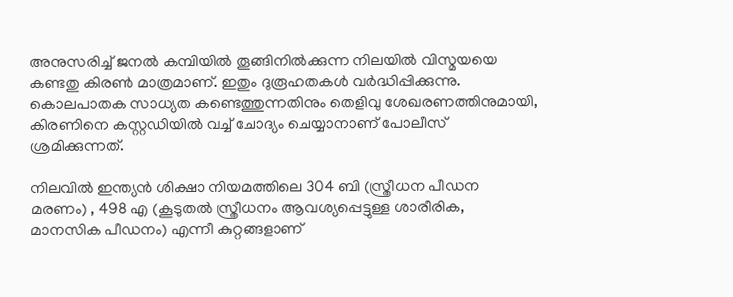അനുസരിച്ച് ജനല്‍ കമ്പിയില്‍ തൂങ്ങിനില്‍ക്കുന്ന നിലയില്‍ വിസ്മയയെ കണ്ടതു കിരണ്‍ മാത്രമാണ്. ഇതും ദുരൂഹതകള്‍ വര്‍ദ്ധിപ്പിക്കുന്നു. കൊലപാതക സാധ്യത കണ്ടെത്തുന്നതിനും തെളിവു ശേഖരണത്തിനുമായി, കിരണിനെ കസ്റ്റഡിയില്‍ വച്ച് ചോദ്യം ചെയ്യാനാണ് പോലീസ് ശ്രമിക്കുന്നത്.

നിലവില്‍ ഇന്ത്യന്‍ ശിക്ഷാ നിയമത്തിലെ 304 ബി (സ്ത്രീധന പീഡന മരണം) , 498 എ (കൂടുതല്‍ സ്ത്രീധനം ആവശ്യപ്പെട്ടുള്ള ശാരീരിക, മാനസിക പീഡനം) എന്നീ കുറ്റങ്ങളാണ്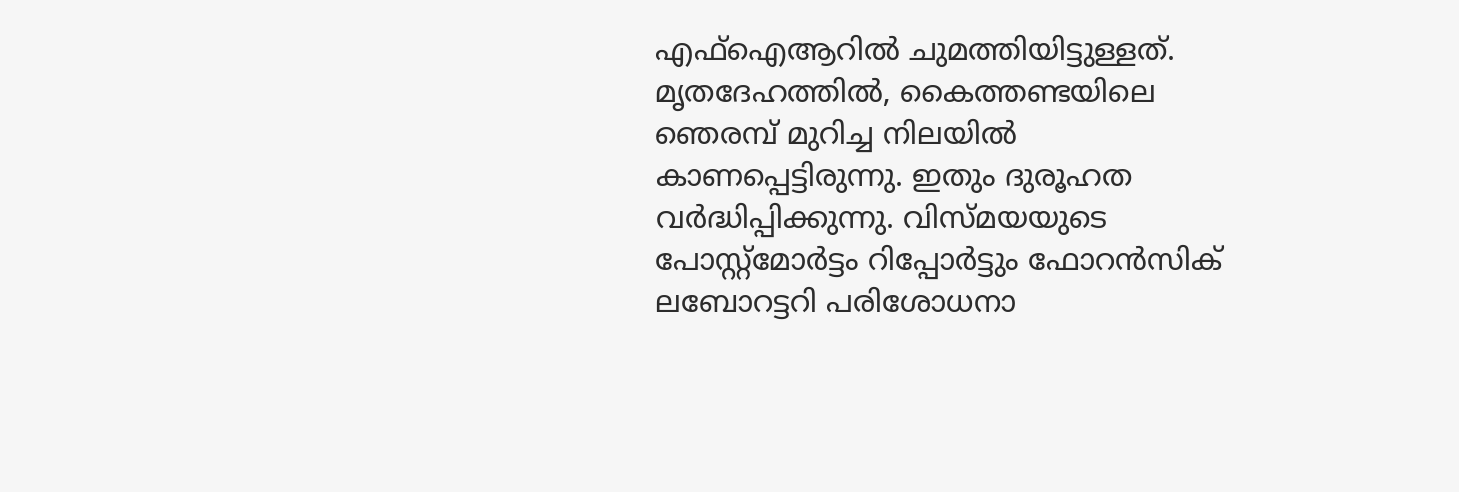എഫ്‌ഐആറില്‍ ചുമത്തിയിട്ടുള്ളത്.
മൃതദേഹത്തില്‍, കൈത്തണ്ടയിലെ ഞെരമ്പ് മുറിച്ച നിലയില്‍ കാണപ്പെട്ടിരുന്നു. ഇതും ദുരൂഹത വര്‍ദ്ധിപ്പിക്കുന്നു. വിസ്മയയുടെ പോസ്റ്റ്മോര്‍ട്ടം റിപ്പോര്‍ട്ടും ഫോറന്‍സിക് ലബോറട്ടറി പരിശോധനാ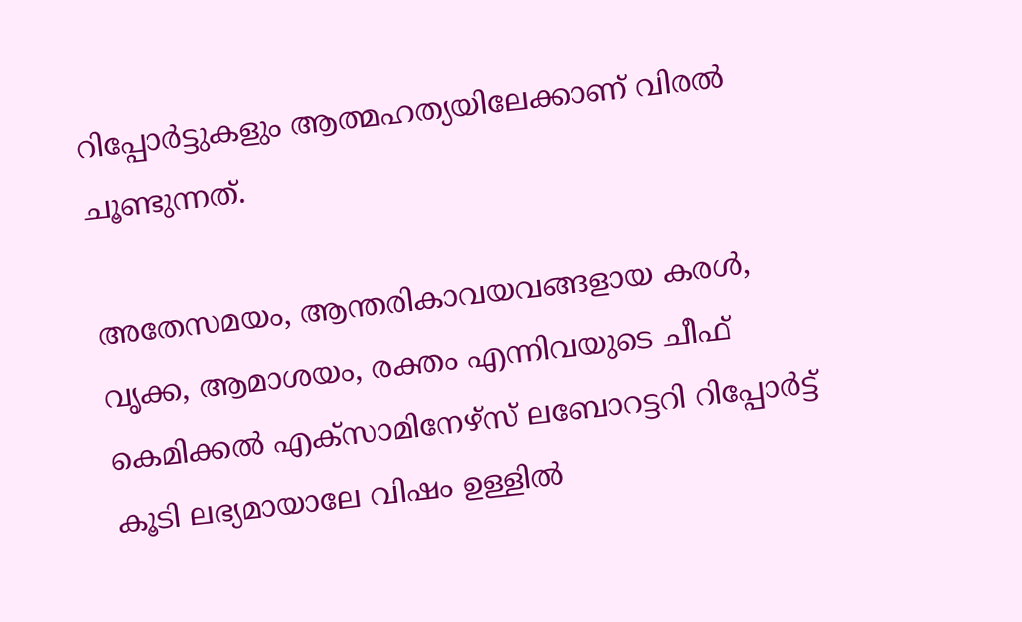റിപ്പോര്‍ട്ടുകളും ആത്മഹത്യയിലേക്കാണ് വിരല്‍ ചൂണ്ടുന്നത്.

അതേസമയം, ആന്തരികാവയവങ്ങളായ കരള്‍, വൃക്ക, ആമാശയം, രക്തം എന്നിവയുടെ ചീഫ് കെമിക്കല്‍ എക്സാമിനേഴ്സ് ലബോറട്ടറി റിപ്പോര്‍ട്ട് കൂടി ലഭ്യമായാലേ വിഷം ഉള്ളില്‍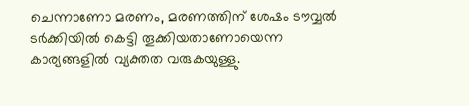ചെന്നാണോ മരണം, മരണത്തിന് ശേഷം ടൗവ്വല്‍ ടര്‍ക്കിയില്‍ കെട്ടി തൂക്കിയതാണോയെന്ന കാര്യങ്ങളില്‍ വ്യക്തത വരുകയുള്ളു.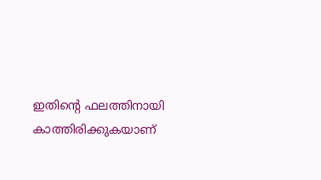ഇതിന്‍റെ ഫലത്തിനായി കാത്തിരിക്കുകയാണ്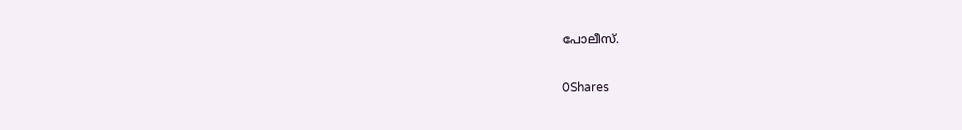പോലീസ്.

0Shares